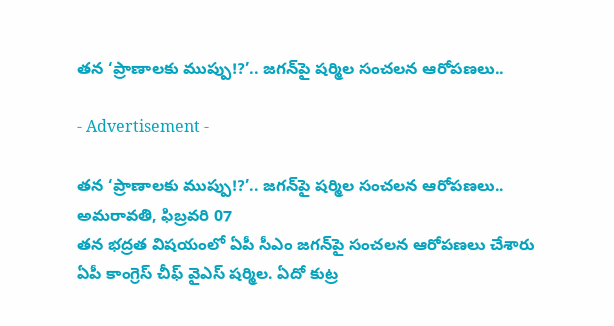తన ‘ప్రాణాలకు ముప్పు!?’.. జగన్‌పై షర్మిల సంచలన ఆరోపణలు..

- Advertisement -

తన ‘ప్రాణాలకు ముప్పు!?’.. జగన్‌పై షర్మిల సంచలన ఆరోపణలు..
అమరావతి, ఫిబ్రవరి 07
తన భద్రత విషయంలో ఏపీ సీఎం జగన్‌పై సంచలన ఆరోపణలు చేశారు ఏపీ కాంగ్రెస్ చీఫ్ వైఎస్ షర్మిల. ఏదో కుట్ర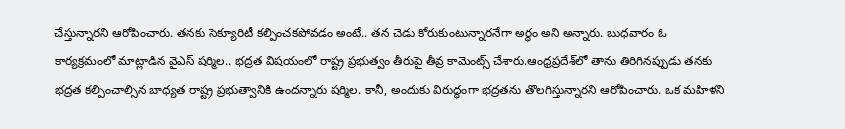చేస్తున్నారని ఆరోపించారు. తనకు సెక్యూరిటీ కల్పించకపోవడం అంటే.. తన చెడు కోరుకుంటున్నారనేగా అర్థం అని అన్నారు. బుధవారం ఓ కార్యక్రమంలో మాట్లాడిన వైఎస్ షర్మిల.. భద్రత విషయంలో రాష్ట్ర ప్రభుత్వం తీరుపై తీవ్ర కామెంట్స్ చేశారు.ఆంధ్రప్రదేశ్‌లో తాను తిరిగినప్పుడు తనకు భద్రత కల్పించాల్సిన బాధ్యత రాష్ట్ర ప్రభుత్వానికి ఉందన్నారు షర్మిల. కానీ, అందుకు విరుద్ధంగా భద్రతను తొలగిస్తున్నారని ఆరోపించారు. ఒక మహిళని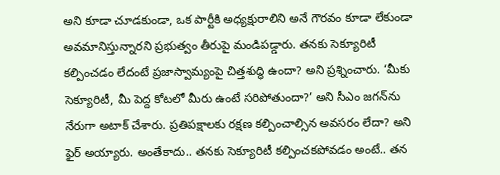అని కూడా చూడకుండా, ఒక పార్టీకి అధ్యక్షురాలిని అనే గౌరవం కూడా లేకుండా అవమానిస్తున్నారని ప్రభుత్వం తీరుపై మండిపడ్డారు. తనకు సెక్యూరిటీ కల్పించడం లేదంటే ప్రజాస్వామ్యంపై చిత్తశుద్ధి ఉందా? అని ప్రశ్నించారు. ‘మీకు సెక్యూరిటీ, మీ పెద్ద కోటలో మీరు ఉంటే సరిపోతుందా?’ అని సీఎం జగన్‌ను నేరుగా అటాక్ చేశారు. ప్రతిపక్షాలకు రక్షణ కల్పించాల్సిన అవసరం లేదా? అని ఫైర్ అయ్యారు. అంతేకాదు.. తనకు సెక్యూరిటీ కల్పించకపోవడం అంటే.. తన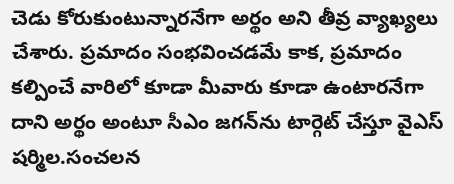చెడు కోరుకుంటున్నారనేగా అర్థం అని తీవ్ర వ్యాఖ్యలు చేశారు. ప్రమాదం సంభవించడమే కాక, ప్రమాదం కల్పించే వారిలో కూడా మీవారు కూడా ఉంటారనేగా దాని అర్థం అంటూ సీఎం జగన్‌ను టార్గెట్ చేస్తూ వైఎస్ షర్మిల.సంచలన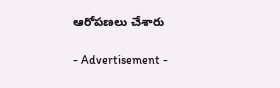ఆరోపణలు చేశారు

- Advertisement -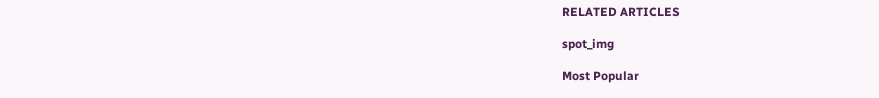RELATED ARTICLES

spot_img

Most Popular